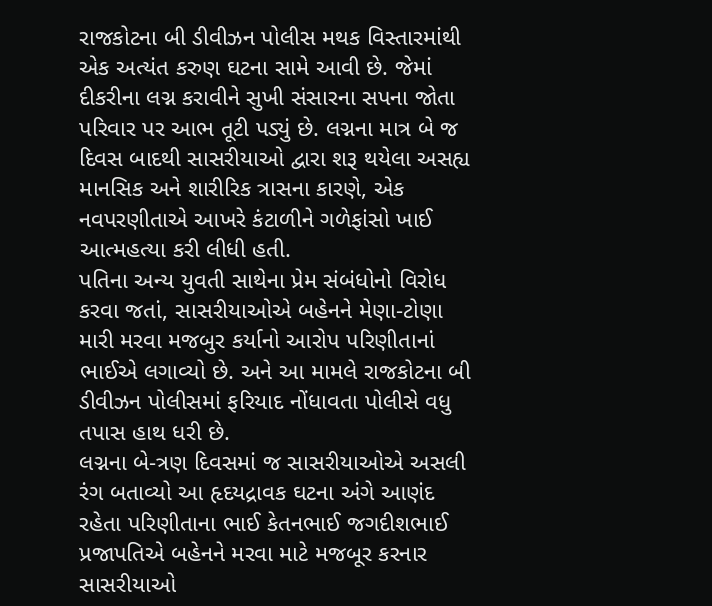રાજકોટના બી ડીવીઝન પોલીસ મથક વિસ્તારમાંથી એક અત્યંત કરુણ ઘટના સામે આવી છે. જેમાં દીકરીના લગ્ન કરાવીને સુખી સંસારના સપના જોતા પરિવાર પર આભ તૂટી પડ્યું છે. લગ્નના માત્ર બે જ દિવસ બાદથી સાસરીયાઓ દ્વારા શરૂ થયેલા અસહ્ય માનસિક અને શારીરિક ત્રાસના કારણે, એક નવપરણીતાએ આખરે કંટાળીને ગળેફાંસો ખાઈ આત્મહત્યા કરી લીધી હતી.
પતિના અન્ય યુવતી સાથેના પ્રેમ સંબંધોનો વિરોધ કરવા જતાં, સાસરીયાઓએ બહેનને મેણા-ટોણા મારી મરવા મજબુર કર્યાનો આરોપ પરિણીતાનાં ભાઈએ લગાવ્યો છે. અને આ મામલે રાજકોટના બી ડીવીઝન પોલીસમાં ફરિયાદ નોંધાવતા પોલીસે વધુ તપાસ હાથ ધરી છે.
લગ્નના બે-ત્રણ દિવસમાં જ સાસરીયાઓએ અસલી રંગ બતાવ્યો આ હૃદયદ્રાવક ઘટના અંગે આણંદ રહેતા પરિણીતાના ભાઈ કેતનભાઈ જગદીશભાઈ પ્રજાપતિએ બહેનને મરવા માટે મજબૂર કરનાર સાસરીયાઓ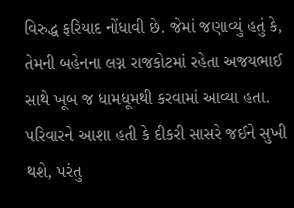વિરુદ્ધ ફરિયાદ નોંધાવી છે. જેમાં જણાવ્યું હતું કે, તેમની બહેનના લગ્ન રાજકોટમાં રહેતા અજયભાઈ સાથે ખૂબ જ ધામધૂમથી કરવામાં આવ્યા હતા. પરિવારને આશા હતી કે દીકરી સાસરે જઈને સુખી થશે, પરંતુ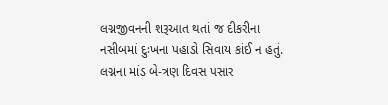લગ્નજીવનની શરૂઆત થતાં જ દીકરીના નસીબમાં દુઃખના પહાડો સિવાય કાંઈ ન હતું. લગ્નના માંડ બે-ત્રણ દિવસ પસાર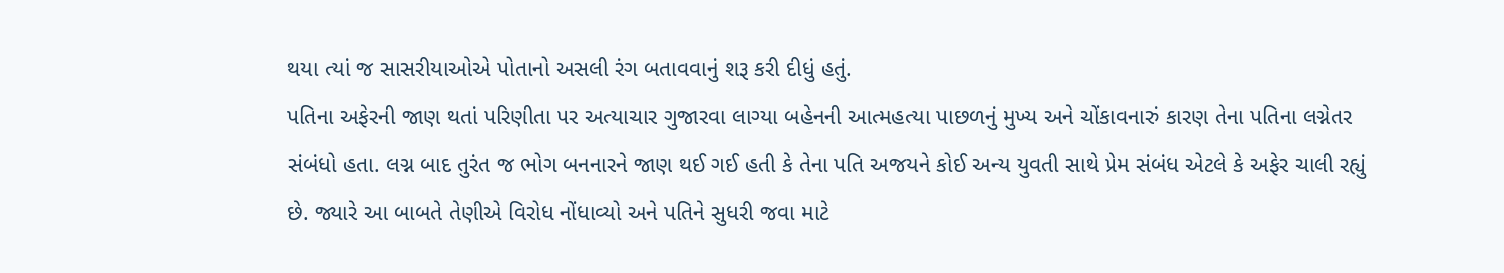થયા ત્યાં જ સાસરીયાઓએ પોતાનો અસલી રંગ બતાવવાનું શરૂ કરી દીધું હતું.
પતિના અફેરની જાણ થતાં પરિણીતા પર અત્યાચાર ગુજારવા લાગ્યા બહેનની આત્મહત્યા પાછળનું મુખ્ય અને ચોંકાવનારું કારણ તેના પતિના લગ્નેતર સંબંધો હતા. લગ્ન બાદ તુરંત જ ભોગ બનનારને જાણ થઈ ગઈ હતી કે તેના પતિ અજયને કોઈ અન્ય યુવતી સાથે પ્રેમ સંબંધ એટલે કે અફેર ચાલી રહ્યું છે. જ્યારે આ બાબતે તેણીએ વિરોધ નોંધાવ્યો અને પતિને સુધરી જવા માટે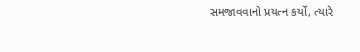સમજાવવાનો પ્રયત્ન કર્યો, ત્યારે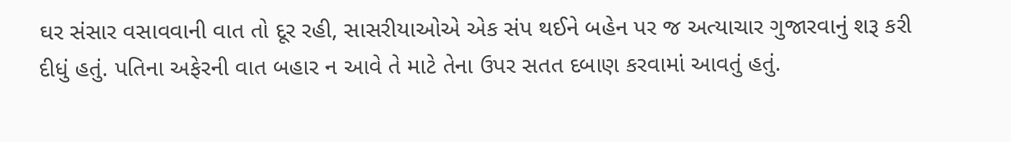ઘર સંસાર વસાવવાની વાત તો દૂર રહી, સાસરીયાઓએ એક સંપ થઈને બહેન પર જ અત્યાચાર ગુજારવાનું શરૂ કરી દીધું હતું. પતિના અફેરની વાત બહાર ન આવે તે માટે તેના ઉપર સતત દબાણ કરવામાં આવતું હતું.